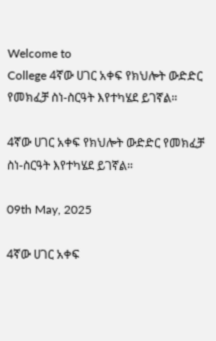Welcome to
College 4ኛው ሀገር አቀፍ የክህሎት ውድድር የመክፈቻ ስነ-ስርዓት እየተካሄደ ይገኛል።

4ኛው ሀገር አቀፍ የክህሎት ውድድር የመክፈቻ ስነ-ስርዓት እየተካሄደ ይገኛል።

09th May, 2025

4ኛው ሀገር አቀፍ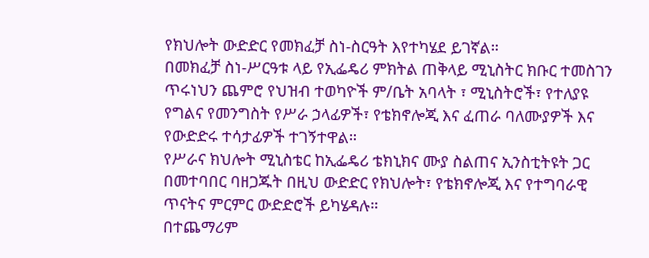የክህሎት ውድድር የመክፈቻ ስነ-ስርዓት እየተካሄደ ይገኛል።
በመክፈቻ ስነ-ሥርዓቱ ላይ የኢፌዴሪ ምክትል ጠቅላይ ሚኒስትር ክቡር ተመስገን ጥሩነህን ጨምሮ የህዝብ ተወካዮች ም/ቤት አባላት ፣ ሚኒስትሮች፣ የተለያዩ የግልና የመንግስት የሥራ ኃላፊዎች፣ የቴክኖሎጂ እና ፈጠራ ባለሙያዎች እና የውድድሩ ተሳታፊዎች ተገኝተዋል።
የሥራና ክህሎት ሚኒስቴር ከኢፌዴሪ ቴክኒክና ሙያ ስልጠና ኢንስቲትዩት ጋር በመተባበር ባዘጋጁት በዚህ ውድድር የክህሎት፣ የቴክኖሎጂ እና የተግባራዊ ጥናትና ምርምር ውድድሮች ይካሄዳሉ።
በተጨማሪም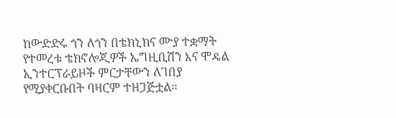ከውድድሩ ጎን ለጎን በቴክኒክና ሙያ ተቋማት የተመረቱ ቴክኖሎጂዎች ኤግዚቢሽን እና ሞዴል ኢንተርፕራይዞች ምርታቸውን ለገበያ የሚያቀርቡበት ባዛርም ተዘጋጅቷል።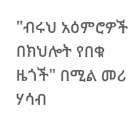"ብሩህ አዕምሮዎች በክህሎት የበቁ ዜጎች" በሚል መሪ ሃሳብ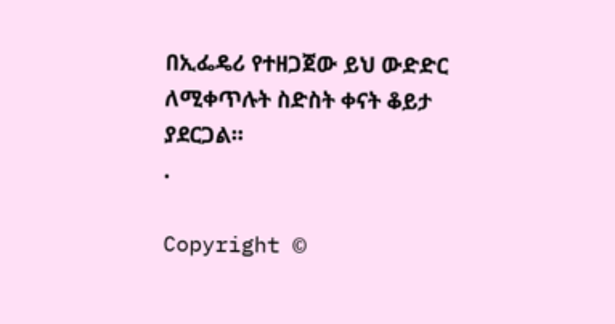በኢፌዴሪ የተዘጋጀው ይህ ውድድር ለሚቀጥሉት ስድስት ቀናት ቆይታ ያደርጋል።
.

Copyright ©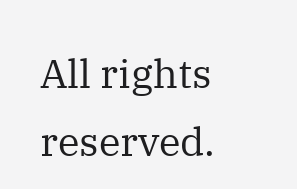All rights reserved.